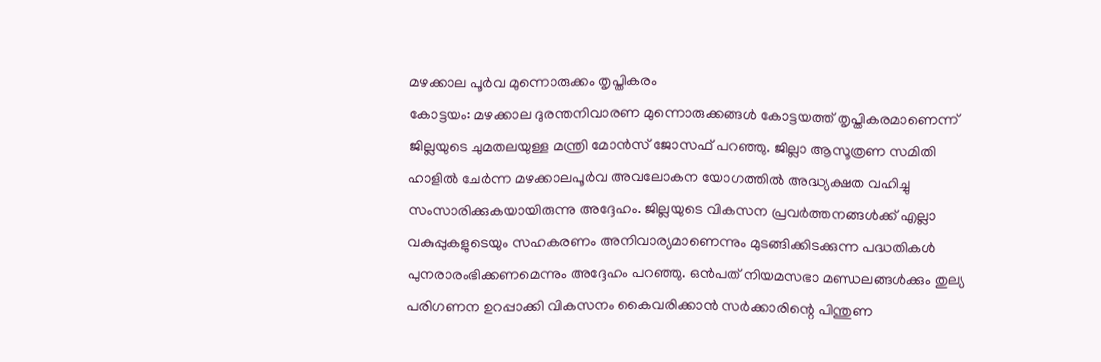മഴക്കാല പൂർവ മുന്നൊരുക്കം തൃപ്തികരം
കോട്ടയം: മഴക്കാല ദുരന്തനിവാരണ മുന്നൊരുക്കങ്ങൾ കോട്ടയത്ത് തൃപ്തികരമാണെന്ന് ജില്ലയുടെ ചുമതലയുള്ള മന്ത്രി മോൻസ് ജോസഫ് പറഞ്ഞു. ജില്ലാ ആസൂത്രണ സമിതി ഹാളിൽ ചേർന്ന മഴക്കാലപൂർവ അവലോകന യോഗത്തിൽ അദ്ധ്യക്ഷത വഹിച്ചു സംസാരിക്കുകയായിരുന്നു അദ്ദേഹം. ജില്ലയുടെ വികസന പ്രവർത്തനങ്ങൾക്ക് എല്ലാ വകുപ്പുകളുടെയും സഹകരണം അനിവാര്യമാണെന്നും മുടങ്ങിക്കിടക്കുന്ന പദ്ധതികൾ പുനരാരംഭിക്കണമെന്നും അദ്ദേഹം പറഞ്ഞു. ഒൻപത് നിയമസഭാ മണ്ഡലങ്ങൾക്കും തുല്യ പരിഗണന ഉറപ്പാക്കി വികസനം കൈവരിക്കാൻ സർക്കാരിന്റെ പിന്തുണ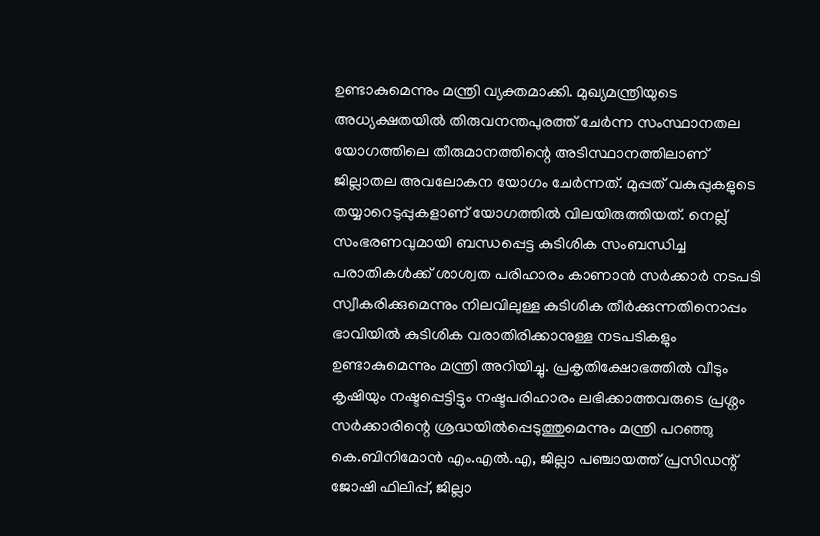ഉണ്ടാകുമെന്നും മന്ത്രി വ്യക്തമാക്കി. മുഖ്യമന്ത്രിയുടെ അധ്യക്ഷതയിൽ തിരുവനന്തപുരത്ത് ചേർന്ന സംസ്ഥാനതല യോഗത്തിലെ തീരുമാനത്തിന്റെ അടിസ്ഥാനത്തിലാണ് ജില്ലാതല അവലോകന യോഗം ചേർന്നത്. മുപ്പത് വകുപ്പുകളുടെ തയ്യാറെടുപ്പുകളാണ് യോഗത്തിൽ വിലയിരുത്തിയത്. നെല്ല് സംഭരണവുമായി ബന്ധപ്പെട്ട കുടിശിക സംബന്ധിച്ച പരാതികൾക്ക് ശാശ്വത പരിഹാരം കാണാൻ സർക്കാർ നടപടി സ്വീകരിക്കുമെന്നും നിലവിലുള്ള കുടിശിക തീർക്കുന്നതിനൊപ്പം ഭാവിയിൽ കുടിശിക വരാതിരിക്കാനുള്ള നടപടികളും ഉണ്ടാകുമെന്നും മന്ത്രി അറിയിച്ചു. പ്രകൃതിക്ഷോഭത്തിൽ വീടും കൃഷിയും നഷ്ടപ്പെട്ടിട്ടും നഷ്ടപരിഹാരം ലഭിക്കാത്തവരുടെ പ്രശ്നം സർക്കാരിന്റെ ശ്രദ്ധയിൽപ്പെടുത്തുമെന്നും മന്ത്രി പറഞ്ഞു കെ.ബിനിമോൻ എം.എൽ.എ, ജില്ലാ പഞ്ചായത്ത് പ്രസിഡന്റ് ജോഷി ഫിലിപ്പ്, ജില്ലാ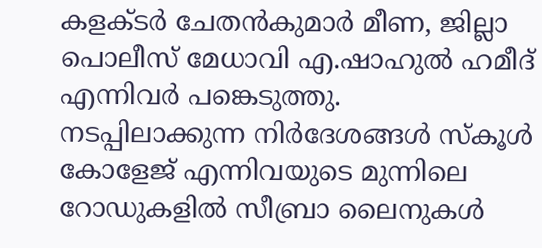കളക്ടർ ചേതൻകുമാർ മീണ, ജില്ലാ പൊലീസ് മേധാവി എ.ഷാഹുൽ ഹമീദ് എന്നിവർ പങ്കെടുത്തു.
നടപ്പിലാക്കുന്ന നിർദേശങ്ങൾ സ്കൂൾ കോളേജ് എന്നിവയുടെ മുന്നിലെ റോഡുകളിൽ സീബ്രാ ലൈനുകൾ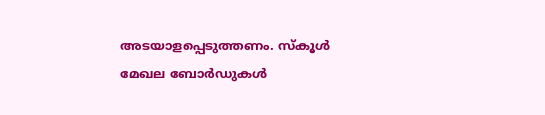അടയാളപ്പെടുത്തണം. സ്കൂൾ മേഖല ബോർഡുകൾ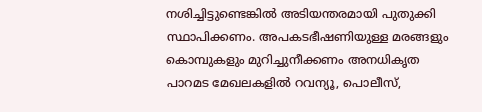നശിച്ചിട്ടുണ്ടെങ്കിൽ അടിയന്തരമായി പുതുക്കി സ്ഥാപിക്കണം. അപകടഭീഷണിയുള്ള മരങ്ങളും കൊമ്പുകളും മുറിച്ചുനീക്കണം അനധികൃത പാറമട മേഖലകളിൽ റവന്യൂ, പൊലീസ്,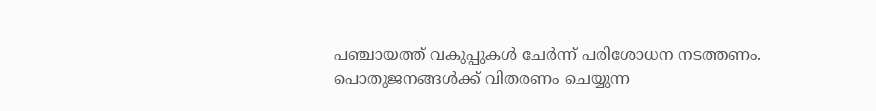പഞ്ചായത്ത് വകുപ്പുകൾ ചേർന്ന് പരിശോധന നടത്തണം. പൊതുജനങ്ങൾക്ക് വിതരണം ചെയ്യുന്ന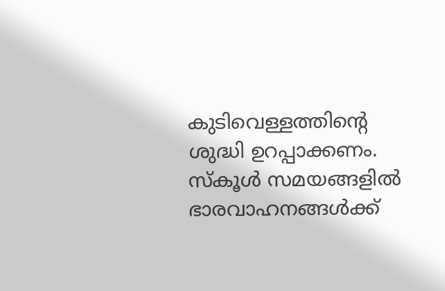കുടിവെള്ളത്തിന്റെ ശുദ്ധി ഉറപ്പാക്കണം. സ്കൂൾ സമയങ്ങളിൽ ഭാരവാഹനങ്ങൾക്ക്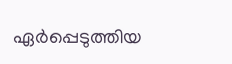ഏർപ്പെടുത്തിയ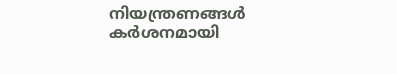നിയന്ത്രണങ്ങൾ കർശനമായി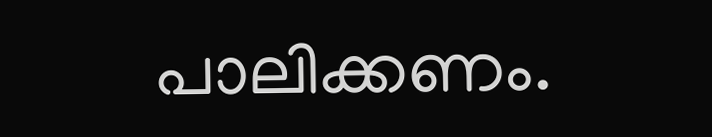പാലിക്കണം.